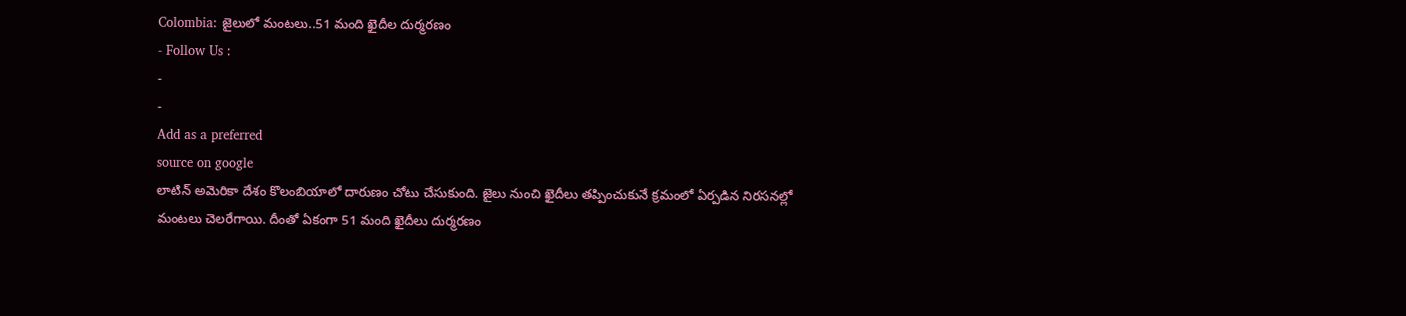Colombia: జైలులో మంటలు..51 మంది ఖైదీల దుర్మరణం
- Follow Us :
-
-
Add as a preferred
source on google
లాటిన్ అమెరికా దేశం కొలంబియాలో దారుణం చోటు చేసుకుంది. జైలు నుంచి ఖైదీలు తప్పించుకునే క్రమంలో ఏర్పడిన నిరసనల్లో మంటలు చెలరేగాయి. దీంతో ఏకంగా 51 మంది ఖైదీలు దుర్మరణం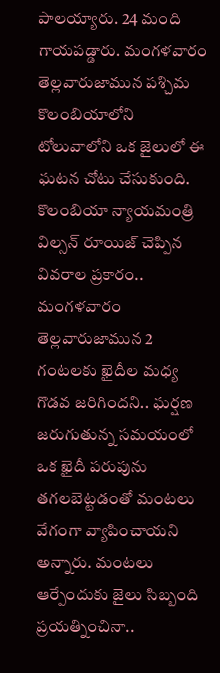పాలయ్యారు. 24 మంది గాయపడ్డారు. మంగళవారం తెల్లవారుజామున పశ్చిమ కొలంబియాలోని టోలువాలోని ఒక జైలులో ఈ ఘటన చోటు చేసుకుంది.
కొలంబియా న్యాయమంత్రి విల్సన్ రూయిజ్ చెప్పిన వివరాల ప్రకారం.. మంగళవారం తెల్లవారుజామున 2 గంటలకు ఖైదీల మధ్య గొడవ జరిగిందని.. ఘర్షణ జరుగుతున్న సమయంలో ఒక ఖైదీ పరుపును తగలబెట్టడంతో మంటలు వేగంగా వ్యాపించాయని అన్నారు. మంటలు ఆర్పేందుకు జైలు సిబ్బంది ప్రయత్నించినా..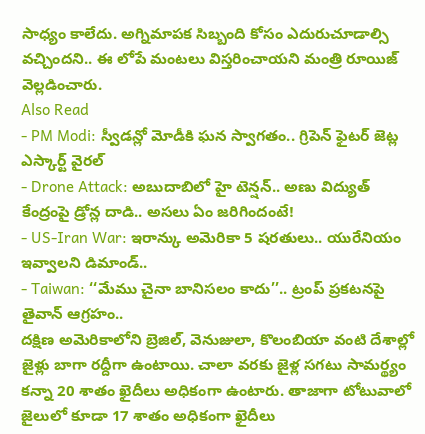సాధ్యం కాలేదు. అగ్నిమాపక సిబ్బంది కోసం ఎదురుచూడాల్సి వచ్చిందని.. ఈ లోపే మంటలు విస్తరించాయని మంత్రి రూయిజ్ వెల్లడించారు.
Also Read
- PM Modi: స్వీడన్లో మోడీకి ఘన స్వాగతం.. గ్రిపెన్ ఫైటర్ జెట్ల ఎస్కార్ట్ వైరల్
- Drone Attack: అబుదాబిలో హై టెన్షన్.. అణు విద్యుత్ కేంద్రంపై డ్రోన్ల దాడి.. అసలు ఏం జరిగిందంటే!
- US-Iran War: ఇరాన్కు అమెరికా 5 షరతులు.. యురేనియం ఇవ్వాలని డిమాండ్..
- Taiwan: ‘‘మేము చైనా బానిసలం కాదు’’.. ట్రంప్ ప్రకటనపై తైవాన్ ఆగ్రహం..
దక్షిణ అమెరికాలోని బ్రెజిల్, వెనుజులా, కొలంబియా వంటి దేశాల్లో జైళ్లు బాగా రద్దీగా ఉంటాయి. చాలా వరకు జైళ్ల సగటు సామర్థ్యం కన్నా 20 శాతం ఖైదీలు అధికంగా ఉంటారు. తాజాగా టోటువాలో జైలులో కూడా 17 శాతం అధికంగా ఖైదీలు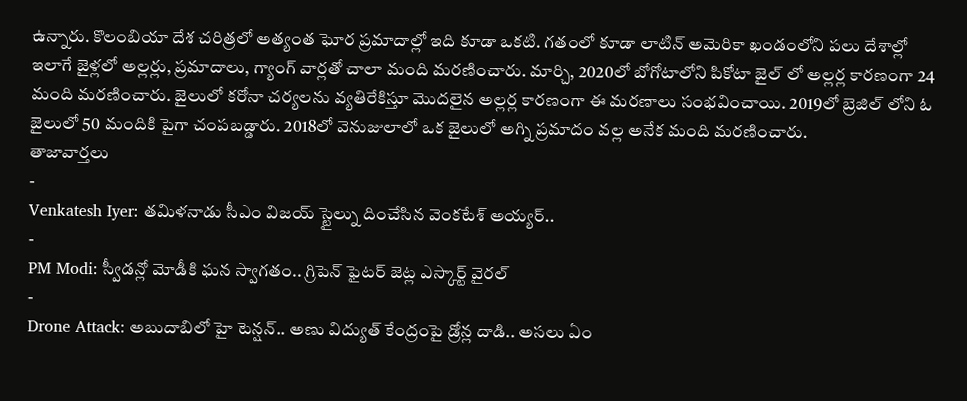ఉన్నారు. కొలంబియా దేశ చరిత్రలో అత్యంత ఘోర ప్రమాదాల్లో ఇది కూడా ఒకటి. గతంలో కూడా లాటిన్ అమెరికా ఖండంలోని పలు దేశాల్లో ఇలాగే జైళ్లలో అల్లర్లు, ప్రమాదాలు, గ్యాంగ్ వార్లతో చాలా మంది మరణించారు. మార్చి, 2020లో బోగోటాలోని పికోటా జైల్ లో అల్లర్ల కారణంగా 24 మంది మరణించారు. జైలులో కరోనా చర్యలను వ్యతిరేకిస్తూ మొదలైన అల్లర్ల కారణంగా ఈ మరణాలు సంభవించాయి. 2019లో బ్రెజిల్ లోని ఓ జైలులో 50 మందికి పైగా చంపబడ్డారు. 2018లో వెనుజులాలో ఒక జైలులో అగ్ని ప్రమాదం వల్ల అనేక మంది మరణించారు.
తాజావార్తలు
-
Venkatesh Iyer: తమిళనాడు సీఎం విజయ్ స్టైల్ను దించేసిన వెంకటేశ్ అయ్యర్..
-
PM Modi: స్వీడన్లో మోడీకి ఘన స్వాగతం.. గ్రిపెన్ ఫైటర్ జెట్ల ఎస్కార్ట్ వైరల్
-
Drone Attack: అబుదాబిలో హై టెన్షన్.. అణు విద్యుత్ కేంద్రంపై డ్రోన్ల దాడి.. అసలు ఏం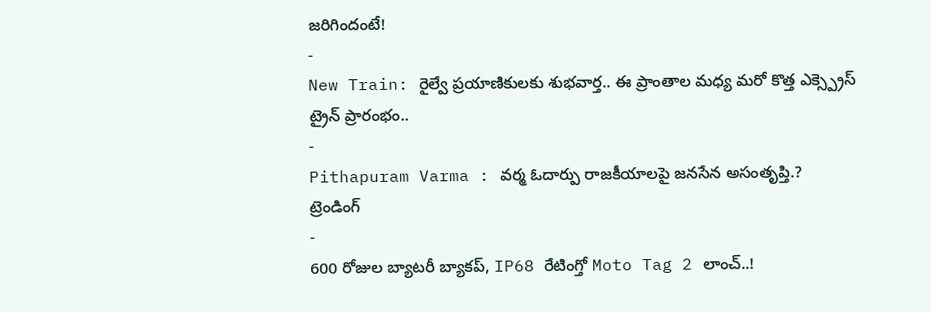జరిగిందంటే!
-
New Train: రైల్వే ప్రయాణికులకు శుభవార్త.. ఈ ప్రాంతాల మధ్య మరో కొత్త ఎక్స్ప్రెస్ ట్రైన్ ప్రారంభం..
-
Pithapuram Varma : వర్మ ఓదార్పు రాజకీయాలపై జనసేన అసంతృప్తి.?
ట్రెండింగ్
-
600 రోజుల బ్యాటరీ బ్యాకప్, IP68 రేటింగ్తో Moto Tag 2 లాంచ్..!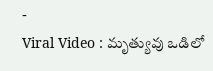-
Viral Video : మృత్యువు ఒడిలో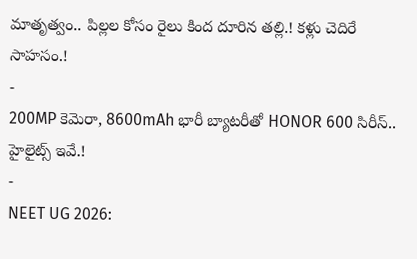మాతృత్వం.. పిల్లల కోసం రైలు కింద దూరిన తల్లి.! కళ్లు చెదిరే సాహసం.!
-
200MP కెమెరా, 8600mAh భారీ బ్యాటరీతో HONOR 600 సిరీస్.. హైలైట్స్ ఇవే.!
-
NEET UG 2026: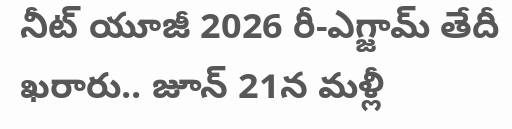నీట్ యూజీ 2026 రీ-ఎగ్జామ్ తేదీ ఖరారు.. జూన్ 21న మళ్లీ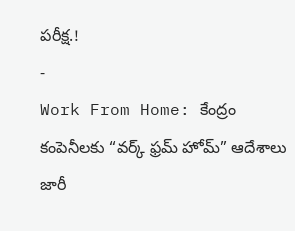పరీక్ష.!
-
Work From Home: కేంద్రం కంపెనీలకు “వర్క్ ఫ్రమ్ హోమ్” ఆదేశాలు జారీ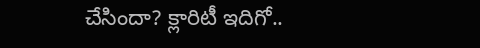చేసిందా? క్లారిటీ ఇదిగో..